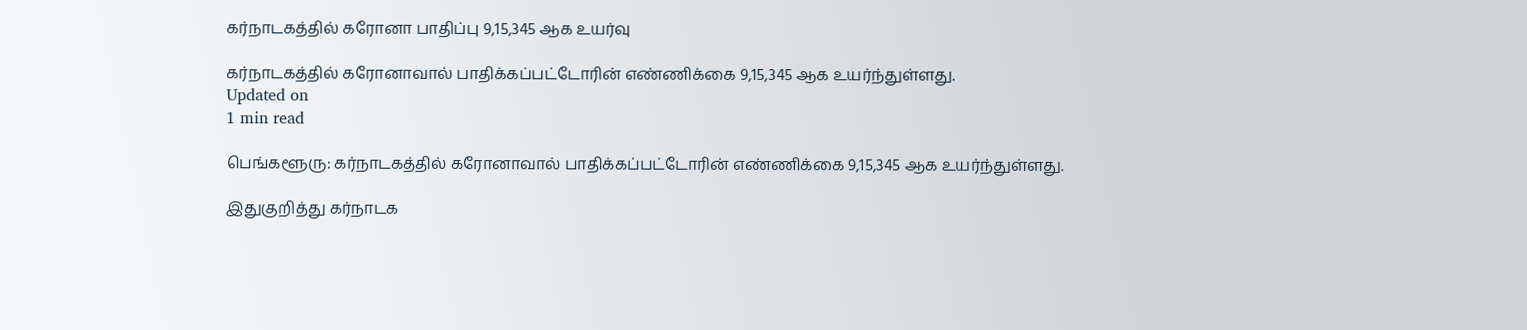கர்நாடகத்தில் கரோனா பாதிப்பு 9,15,345 ஆக உயர்வு

கர்நாடகத்தில் கரோனாவால் பாதிக்கப்பட்டோரின் எண்ணிக்கை 9,15,345 ஆக உயர்ந்துள்ளது.
Updated on
1 min read

பெங்களூரு: கர்நாடகத்தில் கரோனாவால் பாதிக்கப்பட்டோரின் எண்ணிக்கை 9,15,345 ஆக உயர்ந்துள்ளது.

இதுகுறித்து கர்நாடக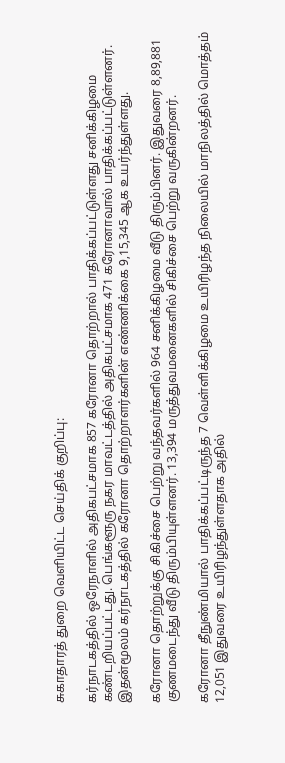சுகாதாரத் துறை வெளியிட்ட செய்திக் குறிப்பு:

கர்நாடகத்தில் ஒரேநாளில் அதிகபட்சமாக 857 கரோனா தொற்றால் பாதிக்கப்பட்டுள்ளது சனிக்கிழமை கண்டறியப்பட்டது. பெங்களூரு நகர மாவட்டத்தில் அதிகபட்சமாக 471 கரோனாவால் பாதிக்கப்பட்டுள்ளனர். இதன்மூலம் கர்நாடகத்தில் கரோனா தொற்றாளர்களின் எண்ணிக்கை 9,15,345 ஆக உயர்ந்துள்ளது.

கரோனா தொற்றுக்கு சிகிச்சை பெற்று வந்தவர்களில் 964 சனிக்கிழமை வீடு திரும்பினர். இதுவரை 8,89,881 குணமடைந்து வீடு திரும்பியுள்ளனர். 13,394 மருத்துவமனைகளில் சிகிச்சை பெற்று வருகின்றனர்.

கரோனா தீநுண்மியால் பாதிக்கப்பட்டிருந்த 7 வெள்ளிக்கிழமை உயிரிழந்த நிலையில் மாநிலத்தில் மொத்தம் 12,051 இதுவரை உயிரிழந்துள்ளதாக அதில்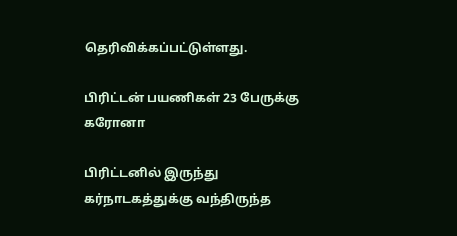தெரிவிக்கப்பட்டுள்ளது.

பிரிட்டன் பயணிகள் 23 பேருக்கு கரோனா

பிரிட்டனில் இருந்து கர்நாடகத்துக்கு வந்திருந்த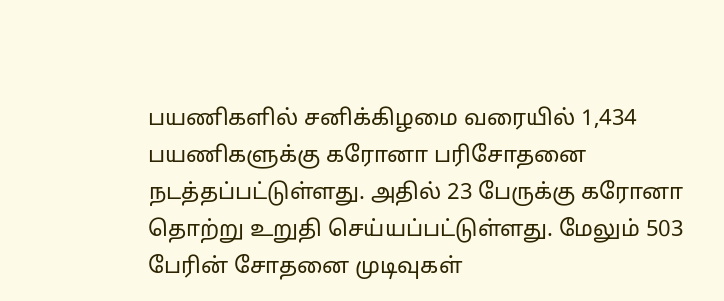பயணிகளில் சனிக்கிழமை வரையில் 1,434 பயணிகளுக்கு கரோனா பரிசோதனை நடத்தப்பட்டுள்ளது. அதில் 23 பேருக்கு கரோனா தொற்று உறுதி செய்யப்பட்டுள்ளது. மேலும் 503 பேரின் சோதனை முடிவுகள்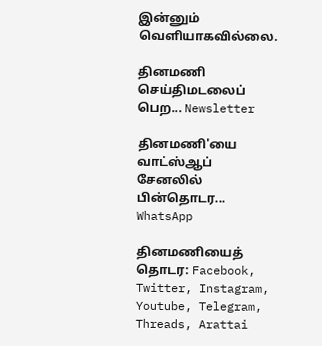இன்னும் வெளியாகவில்லை.

தினமணி செய்திமடலைப் பெற... Newsletter

தினமணி'யை வாட்ஸ்ஆப் சேனலில் பின்தொடர... WhatsApp

தினமணியைத் தொடர: Facebook, Twitter, Instagram, Youtube, Telegram, Threads, Arattai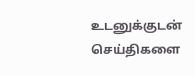உடனுக்குடன் செய்திகளை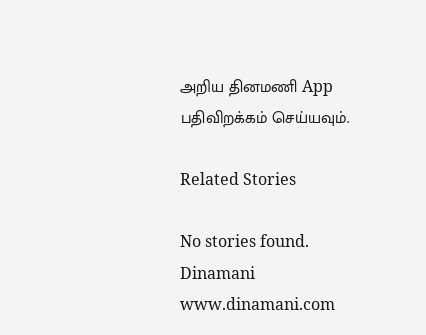அறிய தினமணி App பதிவிறக்கம் செய்யவும்.

Related Stories

No stories found.
Dinamani
www.dinamani.com